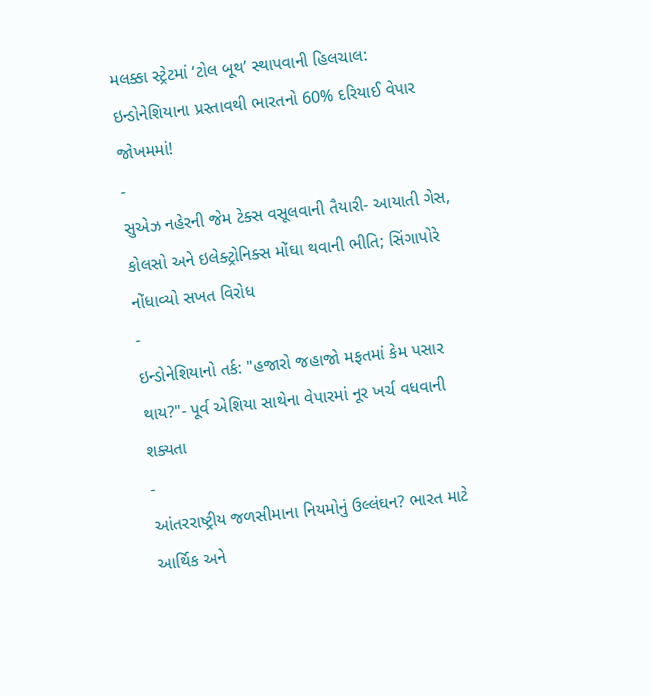મલક્કા સ્ટ્રેટમાં ‘ટોલ બૂથ’ સ્થાપવાની હિલચાલ: ઇન્ડોનેશિયાના પ્રસ્તાવથી ભારતનો 60% દરિયાઈ વેપાર જોખમમાં!
-
સુએઝ નહેરની જેમ ટેક્સ વસૂલવાની તૈયારી- આયાતી ગેસ, કોલસો અને ઇલેક્ટ્રોનિક્સ મોંઘા થવાની ભીતિ; સિંગાપોરે નોંધાવ્યો સખત વિરોધ
-
ઇન્ડોનેશિયાનો તર્ક: "હજારો જહાજો મફતમાં કેમ પસાર થાય?"- પૂર્વ એશિયા સાથેના વેપારમાં નૂર ખર્ચ વધવાની શક્યતા
-
આંતરરાષ્ટ્રીય જળસીમાના નિયમોનું ઉલ્લંઘન? ભારત માટે આર્થિક અને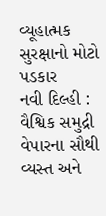વ્યૂહાત્મક સુરક્ષાનો મોટો પડકાર
નવી દિલ્હી : વૈશ્વિક સમુદ્રી વેપારના સૌથી વ્યસ્ત અને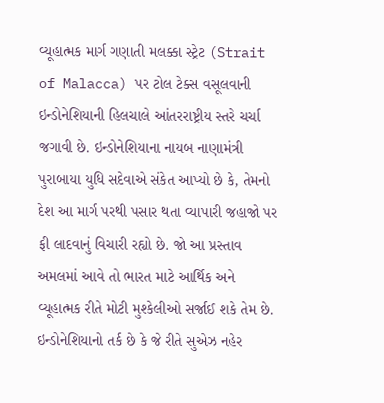વ્યૂહાત્મક માર્ગ ગણાતી મલક્કા સ્ટ્રેટ (Strait of Malacca) પર ટોલ ટેક્સ વસૂલવાની ઇન્ડોનેશિયાની હિલચાલે આંતરરાષ્ટ્રીય સ્તરે ચર્ચા જગાવી છે. ઇન્ડોનેશિયાના નાયબ નાણામંત્રી પુરાબાયા યુધિ સદેવાએ સંકેત આપ્યો છે કે, તેમનો દેશ આ માર્ગ પરથી પસાર થતા વ્યાપારી જહાજો પર ફી લાદવાનું વિચારી રહ્યો છે. જો આ પ્રસ્તાવ અમલમાં આવે તો ભારત માટે આર્થિક અને વ્યૂહાત્મક રીતે મોટી મુશ્કેલીઓ સર્જાઈ શકે તેમ છે.
ઇન્ડોનેશિયાનો તર્ક છે કે જે રીતે સુએઝ નહેર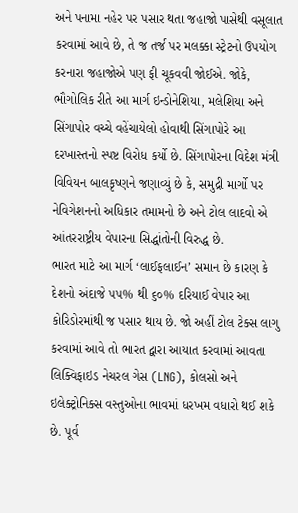અને પનામા નહેર પર પસાર થતા જહાજો પાસેથી વસૂલાત કરવામાં આવે છે, તે જ તર્જ પર મલક્કા સ્ટ્રેટનો ઉપયોગ કરનારા જહાજોએ પણ ફી ચૂકવવી જોઈએ. જોકે, ભૌગોલિક રીતે આ માર્ગ ઇન્ડોનેશિયા, મલેશિયા અને સિંગાપોર વચ્ચે વહેંચાયેલો હોવાથી સિંગાપોરે આ દરખાસ્તનો સ્પષ્ટ વિરોધ કર્યો છે. સિંગાપોરના વિદેશ મંત્રી વિવિયન બાલકૃષ્ણને જણાવ્યું છે કે, સમુદ્રી માર્ગો પર નેવિગેશનનો અધિકાર તમામનો છે અને ટોલ લાદવો એ આંતરરાષ્ટ્રીય વેપારના સિદ્ધાંતોની વિરુદ્ધ છે.
ભારત માટે આ માર્ગ ‘લાઈફલાઈન’ સમાન છે કારણ કે દેશનો અંદાજે ૫૫% થી ૬૦% દરિયાઈ વેપાર આ કોરિડોરમાંથી જ પસાર થાય છે. જો અહીં ટોલ ટેક્સ લાગુ કરવામાં આવે તો ભારત દ્વારા આયાત કરવામાં આવતા લિક્વિફાઇડ નેચરલ ગેસ (LNG), કોલસો અને ઇલેક્ટ્રોનિક્સ વસ્તુઓના ભાવમાં ધરખમ વધારો થઈ શકે છે. પૂર્વ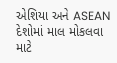એશિયા અને ASEAN દેશોમાં માલ મોકલવા માટે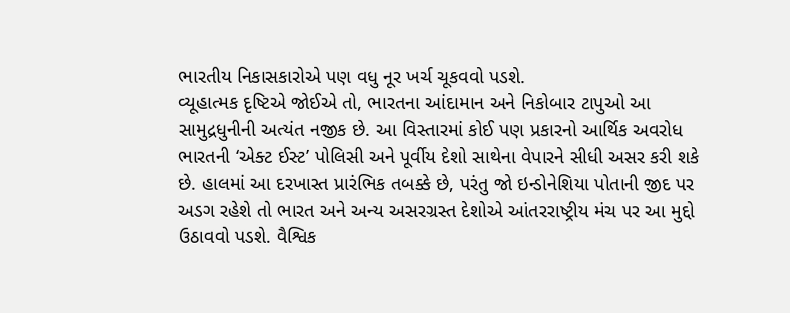ભારતીય નિકાસકારોએ પણ વધુ નૂર ખર્ચ ચૂકવવો પડશે.
વ્યૂહાત્મક દૃષ્ટિએ જોઈએ તો, ભારતના આંદામાન અને નિકોબાર ટાપુઓ આ સામુદ્રધુનીની અત્યંત નજીક છે. આ વિસ્તારમાં કોઈ પણ પ્રકારનો આર્થિક અવરોધ ભારતની ‘એક્ટ ઈસ્ટ’ પોલિસી અને પૂર્વીય દેશો સાથેના વેપારને સીધી અસર કરી શકે છે. હાલમાં આ દરખાસ્ત પ્રારંભિક તબક્કે છે, પરંતુ જો ઇન્ડોનેશિયા પોતાની જીદ પર અડગ રહેશે તો ભારત અને અન્ય અસરગ્રસ્ત દેશોએ આંતરરાષ્ટ્રીય મંચ પર આ મુદ્દો ઉઠાવવો પડશે. વૈશ્વિક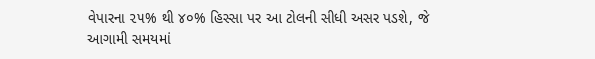વેપારના ૨૫% થી ૪૦% હિસ્સા પર આ ટોલની સીધી અસર પડશે, જે આગામી સમયમાં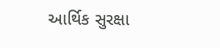આર્થિક સુરક્ષા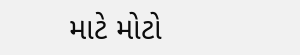માટે મોટો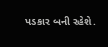પડકાર બની રહેશે.